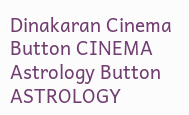Dinakaran Cinema Button CINEMA Astrology Button ASTROLOGY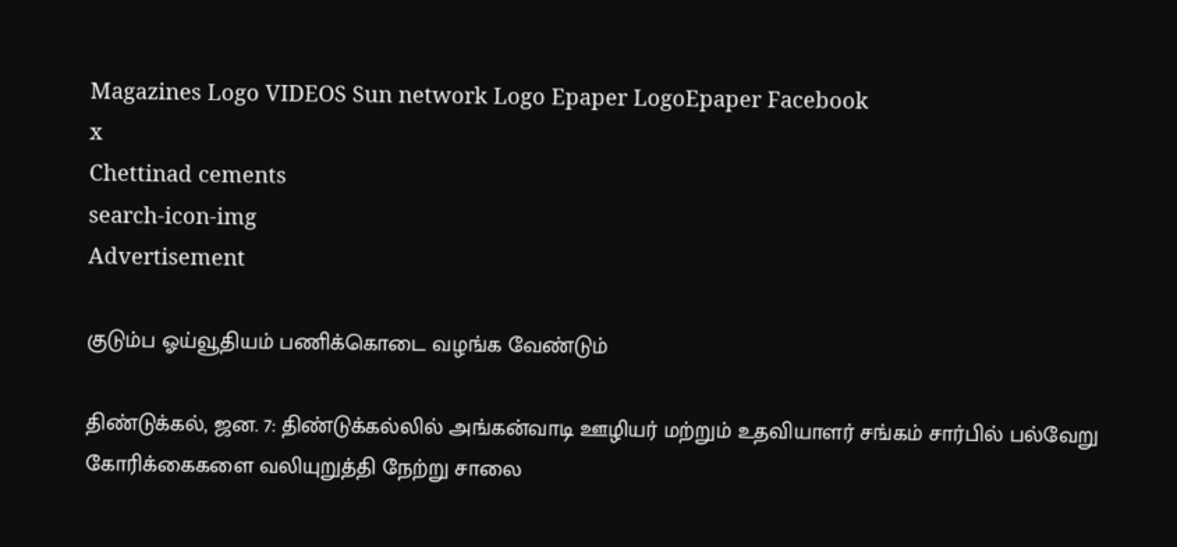Magazines Logo VIDEOS Sun network Logo Epaper LogoEpaper Facebook
x
Chettinad cements
search-icon-img
Advertisement

குடும்ப ஓய்வூதியம் பணிக்கொடை வழங்க வேண்டும்

திண்டுக்கல், ஜன. 7: திண்டுக்கல்லில் அங்கன்வாடி ஊழியர் மற்றும் உதவியாளர் சங்கம் சார்பில் பல்வேறு கோரிக்கைகளை வலியுறுத்தி நேற்று சாலை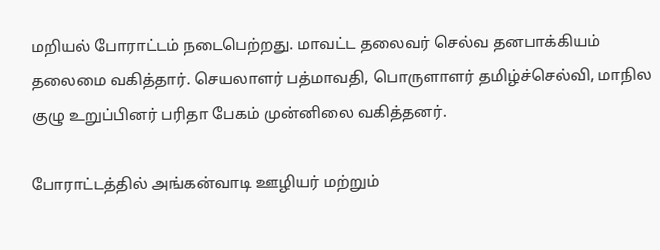மறியல் போராட்டம் நடைபெற்றது. மாவட்ட தலைவர் செல்வ தனபாக்கியம் தலைமை வகித்தார். செயலாளர் பத்மாவதி, பொருளாளர் தமிழ்ச்செல்வி, மாநில குழு உறுப்பினர் பரிதா பேகம் முன்னிலை வகித்தனர்.

போராட்டத்தில் அங்கன்வாடி ஊழியர் மற்றும்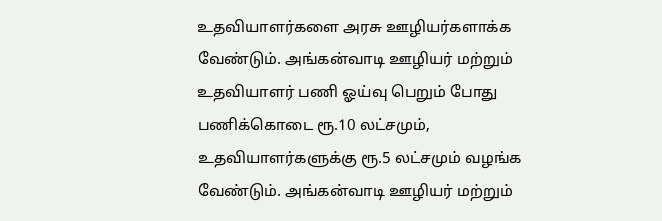உதவியாளர்களை அரசு ஊழியர்களாக்க வேண்டும். அங்கன்வாடி ஊழியர் மற்றும் உதவியாளர் பணி ஓய்வு பெறும் போது பணிக்கொடை ரூ.10 லட்சமும், உதவியாளர்களுக்கு ரூ.5 லட்சமும் வழங்க வேண்டும். அங்கன்வாடி ஊழியர் மற்றும்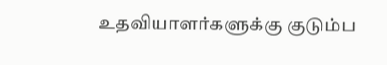உதவியாளர்களுக்கு குடும்ப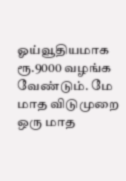ஓய்வூதியமாக ரூ.9000 வழங்க வேண்டும். மே மாத விடுமுறை ஒரு மாத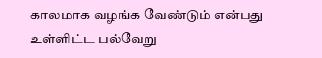காலமாக வழங்க வேண்டும் என்பது உள்ளிட்ட பல்வேறு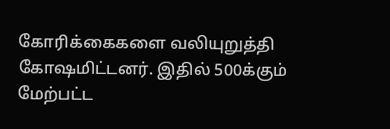கோரிக்கைகளை வலியுறுத்தி கோஷமிட்டனர். இதில் 500க்கும் மேற்பட்ட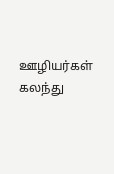ஊழியர்கள் கலந்து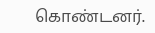கொண்டனர்.